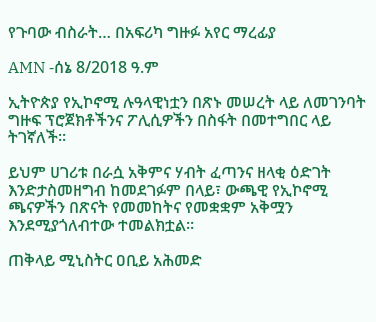የጉባው ብስራት… በአፍሪካ ግዙፉ አየር ማረፊያ

AMN -ሰኔ 8/2018 ዓ.ም

ኢትዮጵያ የኢኮኖሚ ሉዓላዊነቷን በጽኑ መሠረት ላይ ለመገንባት ግዙፍ ፕሮጀክቶችንና ፖሊሲዎችን በስፋት በመተግበር ላይ ትገኛለች።

ይህም ሀገሪቱ በራሷ አቅምና ሃብት ፈጣንና ዘላቂ ዕድገት እንድታስመዘግብ ከመደገፉም በላይ፣ ውጫዊ የኢኮኖሚ ጫናዎችን በጽናት የመመከትና የመቋቋም አቅሟን እንደሚያጎለብተው ተመልክቷል።

ጠቅላይ ሚኒስትር ዐቢይ አሕመድ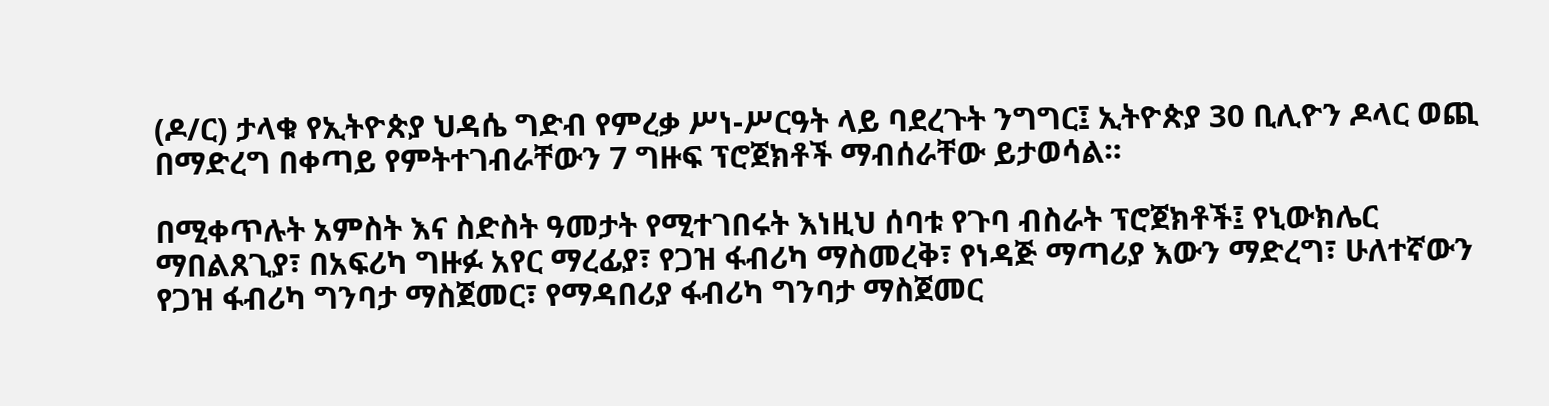(ዶ/ር) ታላቁ የኢትዮጵያ ህዳሴ ግድብ የምረቃ ሥነ-ሥርዓት ላይ ባደረጉት ንግግር፤ ኢትዮጵያ 30 ቢሊዮን ዶላር ወጪ በማድረግ በቀጣይ የምትተገብራቸውን 7 ግዙፍ ፕሮጀክቶች ማብሰራቸው ይታወሳል።

በሚቀጥሉት አምስት እና ስድስት ዓመታት የሚተገበሩት እነዚህ ሰባቱ የጉባ ብስራት ፕሮጀክቶች፤ የኒውክሌር ማበልጸጊያ፣ በአፍሪካ ግዙፉ አየር ማረፊያ፣ የጋዝ ፋብሪካ ማስመረቅ፣ የነዳጅ ማጣሪያ እውን ማድረግ፣ ሁለተኛውን የጋዝ ፋብሪካ ግንባታ ማስጀመር፣ የማዳበሪያ ፋብሪካ ግንባታ ማስጀመር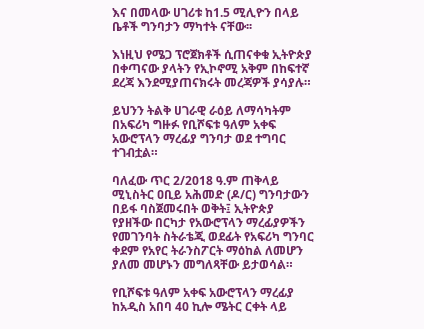እና በመላው ሀገሪቱ ከ1.5 ሚሊዮን በላይ ቤቶች ግንባታን ማካተት ናቸው፡፡

እነዚህ የሜጋ ፕሮጀክቶች ሲጠናቀቁ ኢትዮጵያ በቀጣናው ያላትን የኢኮኖሚ አቅም በከፍተኛ ደረጃ እንደሚያጠናክሩት መረጃዎች ያሳያሉ።

ይህንን ትልቅ ሀገራዊ ራዕይ ለማሳካትም በአፍሪካ ግዙፉ የቢሾፍቱ ዓለም አቀፍ አውሮፕላን ማረፊያ ግንባታ ወደ ተግባር ተገብቷል።

ባለፈው ጥር 2/2018 ዓ.ም ጠቅላይ ሚኒስትር ዐቢይ አሕመድ (ዶ/ር) ግንባታውን በይፋ ባስጀመሩበት ወቅት፤ ኢትዮጵያ የያዘችው በርካታ የአውሮፕላን ማረፊያዎችን የመገንባት ስትራቴጂ ወደፊት የአፍሪካ ግንባር ቀደም የአየር ትራንስፖርት ማዕከል ለመሆን ያለመ መሆኑን መግለጻቸው ይታወሳል።

የቢሾፍቱ ዓለም አቀፍ አውሮፕላን ማረፊያ ከአዲስ አበባ 40 ኪሎ ሜትር ርቀት ላይ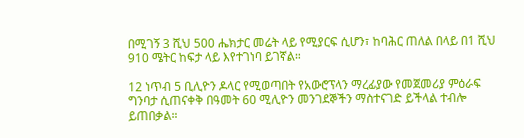በሚገኝ 3 ሺህ 500 ሔክታር መሬት ላይ የሚያርፍ ሲሆን፣ ከባሕር ጠለል በላይ በ1 ሺህ 910 ሜትር ከፍታ ላይ እየተገነባ ይገኛል።

12 ነጥብ 5 ቢሊዮን ዶላር የሚወጣበት የአውሮፕላን ማረፊያው የመጀመሪያ ምዕራፍ ግንባታ ሲጠናቀቅ በዓመት 60 ሚሊዮን መንገደኞችን ማስተናገድ ይችላል ተብሎ ይጠበቃል።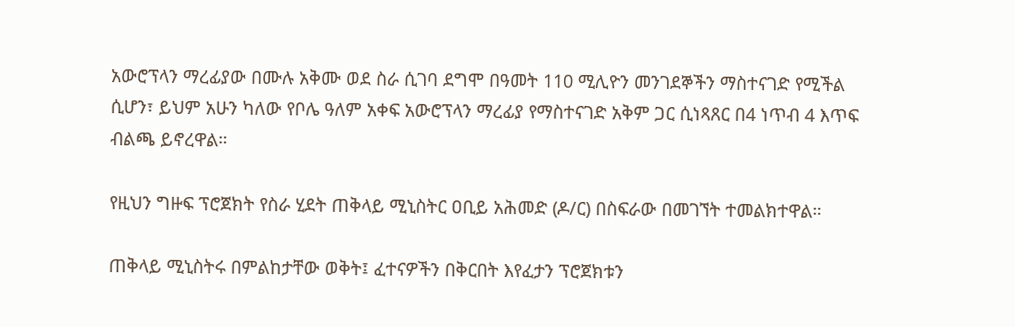አውሮፕላን ማረፊያው በሙሉ አቅሙ ወደ ስራ ሲገባ ደግሞ በዓመት 110 ሚሊዮን መንገደኞችን ማስተናገድ የሚችል ሲሆን፣ ይህም አሁን ካለው የቦሌ ዓለም አቀፍ አውሮፕላን ማረፊያ የማስተናገድ አቅም ጋር ሲነጻጸር በ4 ነጥብ 4 እጥፍ ብልጫ ይኖረዋል።

የዚህን ግዙፍ ፕሮጀክት የስራ ሂደት ጠቅላይ ሚኒስትር ዐቢይ አሕመድ (ዶ/ር) በስፍራው በመገኘት ተመልክተዋል።

ጠቅላይ ሚኒስትሩ በምልከታቸው ወቅት፤ ፈተናዎችን በቅርበት እየፈታን ፕሮጀክቱን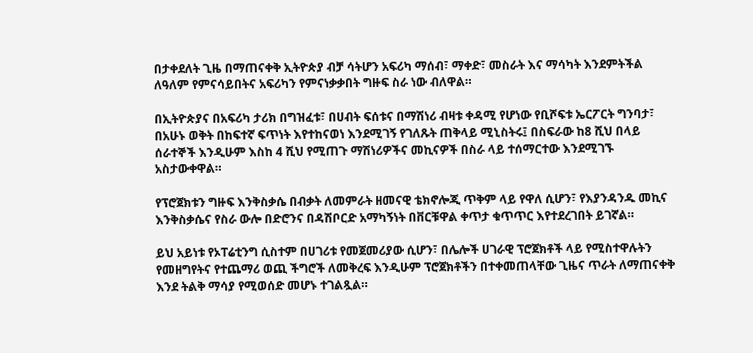በታቀደለት ጊዜ በማጠናቀቅ ኢትዮጵያ ብቻ ሳትሆን አፍሪካ ማሰብ፣ ማቀድ፣ መስራት እና ማሳካት እንደምትችል ለዓለም የምናሳይበትና አፍሪካን የምናነቃቃበት ግዙፍ ስራ ነው ብለዋል።

በኢትዮጵያና በአፍሪካ ታሪክ በግዝፈቱ፣ በሀብት ፍሰቱና በማሽነሪ ብዛቱ ቀዳሚ የሆነው የቢሾፍቱ ኤርፖርት ግንባታ፣ በአሁኑ ወቅት በከፍተኛ ፍጥነት እየተከናወነ እንደሚገኝ የገለጹት ጠቅላይ ሚኒስትሩ፤ በስፍራው ከ8 ሺህ በላይ ሰራተኞች እንዲሁም እስከ 4 ሺህ የሚጠጉ ማሽነሪዎችና መኪናዎች በስራ ላይ ተሰማርተው እንደሚገኙ አስታውቀዋል።

የፕሮጀክቱን ግዙፍ እንቅስቃሴ በብቃት ለመምራት ዘመናዊ ቴክኖሎጂ ጥቅም ላይ የዋለ ሲሆን፣ የእያንዳንዱ መኪና እንቅስቃሴና የስራ ውሎ በድሮንና በዳሽቦርድ አማካኝነት በቨርቹዋል ቀጥታ ቁጥጥር እየተደረገበት ይገኛል።

ይህ አይነቱ የኦፐሬቲንግ ሲስተም በሀገሪቱ የመጀመሪያው ሲሆን፣ በሌሎች ሀገራዊ ፕሮጀክቶች ላይ የሚስተዋሉትን የመዘግየትና የተጨማሪ ወጪ ችግሮች ለመቅረፍ እንዲሁም ፕሮጀክቶችን በተቀመጠላቸው ጊዜና ጥራት ለማጠናቀቅ እንደ ትልቅ ማሳያ የሚወሰድ መሆኑ ተገልጿል።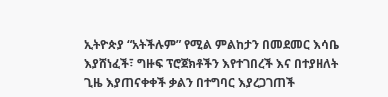ኢትዮጵያ “አትችሉም” የሚል ምልከታን በመደመር እሳቤ እያሸነፈች፣ ግዙፍ ፕሮጀክቶችን እየተገበረች እና በተያዘለት ጊዜ እያጠናቀቀች ቃልን በተግባር እያረጋገጠች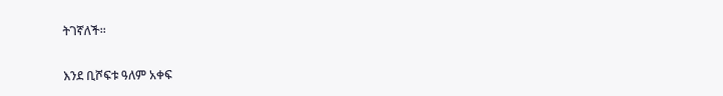ትገኛለች።

እንደ ቢሾፍቱ ዓለም አቀፍ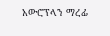አውሮፕላን ማረፊ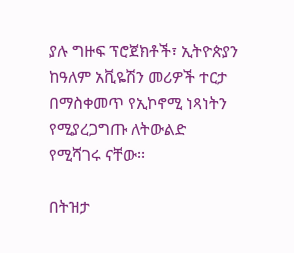ያሉ ግዙፍ ፕሮጀክቶች፣ ኢትዮጵያን ከዓለም አቪዬሽን መሪዎች ተርታ በማስቀመጥ የኢኮኖሚ ነጻነትን የሚያረጋግጡ ለትውልድ የሚሻገሩ ናቸው፡፡

በትዝታ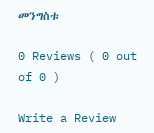መንግስቱ

0 Reviews ( 0 out of 0 )

Write a Review